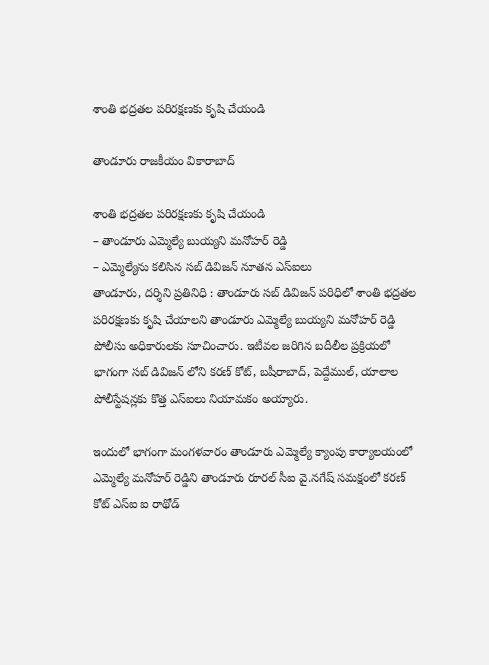శాంతి భద్రతల పరిరక్షణకు కృషి చేయండి

తాండూరు రాజకీయం వికారాబాద్

శాంతి భద్రతల పరిరక్షణకు కృషి చేయండి
– తాండూరు ఎమ్మెల్యే బుయ్యని మనోహర్ రెడ్డి
– ఎమ్మెల్యేను కలిసిన సబ్ డివిజన్ నూతన ఎస్ఐలు
తాండూరు, దర్శిని ప్రతినిధి : తాండూరు సబ్ డివిజన్ పరిధిలో శాంతి భద్రతల పరిరక్షణకు కృషి చేయాలని తాండూరు ఎమ్మెల్యే బుయ్యని మనోహర్ రెడ్డి పోలీసు అధికారులకు సూచించారు. ఇటీవల జరిగిన బదీలీల ప్రక్రియలో భాగంగా సబ్ డివిజన్ లోని కరణ్ కోట్, బషీరాబాద్, పెద్దేముల్, యాలాల పోలీస్టేషన్లకు కొత్త ఎస్ఐలు నియామకం అయ్యారు.

ఇందులో భాగంగా మంగళవారం తాండూరు ఎమ్మెల్యే క్యాంపు కార్యాలయంలో ఎమ్మెల్యే మనోహర్ రెడ్డిని తాండూరు రూరల్ సీఐ వై.నగేష్ సమక్షంలో కరణ్ కోట్ ఎస్ఐ ఐ రాథోడ్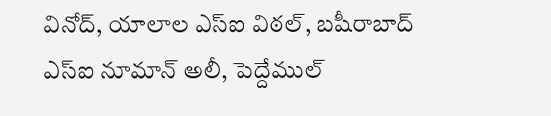వినోద్, యాలాల ఎస్ఐ విఠల్, బషీరాబాద్ ఎస్ఐ నూమాన్ అలీ, పెద్దేముల్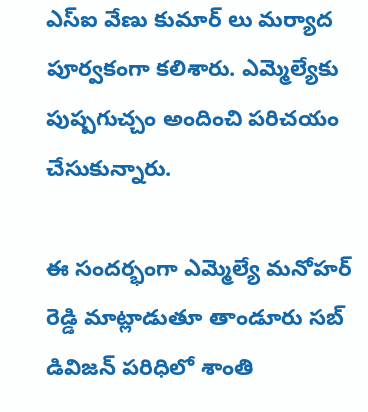ఎస్ఐ వేణు కుమార్ లు మర్యాద పూర్వకంగా కలిశారు. ఎమ్మెల్యేకు పుష్పగుచ్చం అందించి పరిచయం చేసుకున్నారు.

ఈ సందర్భంగా ఎమ్మెల్యే మనోహర్ రెడ్డి మాట్లాడుతూ తాండూరు సబ్ డివిజన్ పరిధిలో శాంతి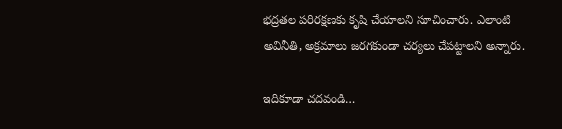భద్రతల పరిరక్షణకు కృషి చేయాలని సూచించారు. ఎలాంటి అవినీతి, అక్రమాలు జరగకుండా చర్యలు చేపట్టాలని అన్నారు.

ఇదికూడా చదవండి…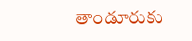తాండూరుకు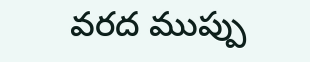వరద ముప్పు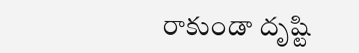రాకుండా దృష్టి